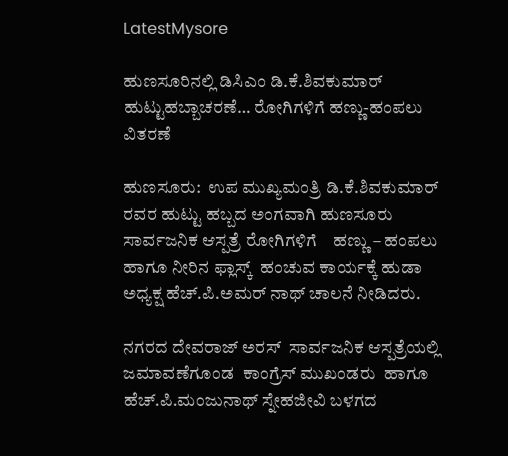LatestMysore

ಹುಣಸೂರಿನಲ್ಲಿ ಡಿಸಿಎಂ ಡಿ.ಕೆ.ಶಿವಕುಮಾರ್ ಹುಟ್ಟುಹಬ್ಬಾಚರಣೆ… ರೋಗಿಗಳಿಗೆ ಹಣ್ಣು-ಹಂಪಲು ವಿತರಣೆ

ಹುಣಸೂರು:  ಉಪ ಮುಖ್ಯಮಂತ್ರಿ ಡಿ.ಕೆ.ಶಿವಕುಮಾರ್ ರವರ ಹುಟ್ಟು ಹಬ್ಬದ ಅಂಗವಾಗಿ ಹುಣಸೂರು ಸಾರ್ವಜನಿಕ ಆಸ್ಪತ್ರೆ ರೋಗಿಗಳಿಗೆ    ಹಣ್ಣು – ಹಂಪಲು  ಹಾಗೂ ನೀರಿನ ಫ್ಲಾಸ್ಕ್  ಹಂಚುವ ಕಾರ್ಯಕ್ಕೆ ಹುಡಾ ಅಧ್ಯಕ್ಷ ಹೆಚ್.ಪಿ.ಅಮರ್ ನಾಥ್ ಚಾಲನೆ ನೀಡಿದರು.

ನಗರದ ದೇವರಾಜ್ ಅರಸ್  ಸಾರ್ವಜನಿಕ ಆಸ್ಪತ್ರೆಯಲ್ಲಿ ಜಮಾವಣೆಗೂಂಡ  ಕಾಂಗ್ರೆಸ್ ಮುಖಂಡರು  ಹಾಗೂ ಹೆಚ್.ಪಿ.ಮಂಜುನಾಥ್ ಸ್ನೇಹಜೀವಿ ಬಳಗದ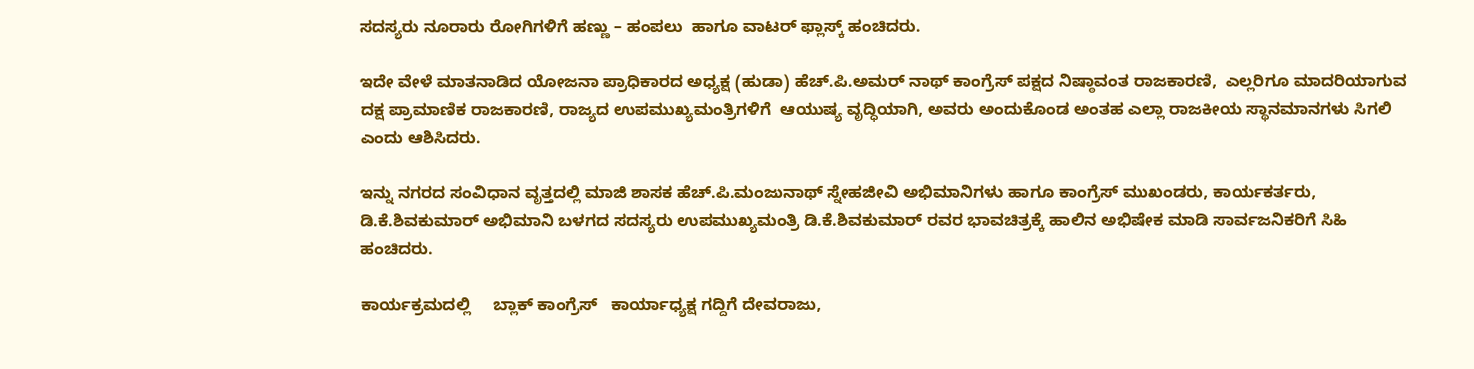ಸದಸ್ಯರು ನೂರಾರು ರೋಗಿಗಳಿಗೆ ಹಣ್ಣು – ಹಂಪಲು  ಹಾಗೂ ವಾಟರ್ ಫ್ಲಾಸ್ಕ್ ಹಂಚಿದರು.

ಇದೇ ವೇಳೆ ಮಾತನಾಡಿದ ಯೋಜನಾ ಪ್ರಾಧಿಕಾರದ ಅಧ್ಯಕ್ಷ (ಹುಡಾ) ಹೆಚ್.ಪಿ.ಅಮರ್ ನಾಥ್ ಕಾಂಗ್ರೆಸ್ ಪಕ್ಷದ ನಿಷ್ಠಾವಂತ ರಾಜಕಾರಣಿ,  ಎಲ್ಲರಿಗೂ ಮಾದರಿಯಾಗುವ ದಕ್ಷ ಪ್ರಾಮಾಣಿಕ ರಾಜಕಾರಣಿ, ರಾಜ್ಯದ ಉಪಮುಖ್ಯಮಂತ್ರಿಗಳಿಗೆ  ಆಯುಷ್ಯ ವೃದ್ಧಿಯಾಗಿ, ಅವರು ಅಂದುಕೊಂಡ ಅಂತಹ ಎಲ್ಲಾ ರಾಜಕೀಯ ಸ್ಥಾನಮಾನಗಳು ಸಿಗಲಿ ಎಂದು ಆಶಿಸಿದರು.

ಇನ್ನು ನಗರದ ಸಂವಿಧಾನ ವೃತ್ತದಲ್ಲಿ ಮಾಜಿ ಶಾಸಕ ಹೆಚ್.ಪಿ.ಮಂಜುನಾಥ್ ಸ್ನೇಹಜೀವಿ ಅಭಿಮಾನಿಗಳು ಹಾಗೂ ಕಾಂಗ್ರೆಸ್ ಮುಖಂಡರು, ಕಾರ್ಯಕರ್ತರು, ಡಿ.ಕೆ.ಶಿವಕುಮಾರ್ ಅಭಿಮಾನಿ ಬಳಗದ ಸದಸ್ಯರು ಉಪಮುಖ್ಯಮಂತ್ರಿ ಡಿ.ಕೆ.ಶಿವಕುಮಾರ್ ರವರ ಭಾವಚಿತ್ರಕ್ಕೆ ಹಾಲಿನ ಅಭಿಷೇಕ ಮಾಡಿ ಸಾರ್ವಜನಿಕರಿಗೆ ಸಿಹಿ ಹಂಚಿದರು.

ಕಾರ್ಯಕ್ರಮದಲ್ಲಿ     ಬ್ಲಾಕ್ ಕಾಂಗ್ರೆಸ್   ಕಾರ್ಯಾಧ್ಯಕ್ಷ ಗದ್ದಿಗೆ ದೇವರಾಜು,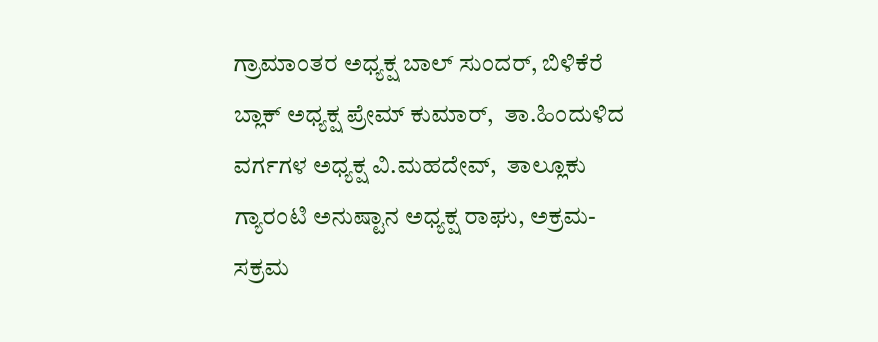ಗ್ರಾಮಾಂತರ ಅಧ್ಯಕ್ಷ ಬಾಲ್ ಸುಂದರ್, ಬಿಳಿಕೆರೆ ಬ್ಲಾಕ್ ಅಧ್ಯಕ್ಷ ಪ್ರೇಮ್ ಕುಮಾರ್,  ತಾ.ಹಿಂದುಳಿದ ವರ್ಗಗಳ ಅಧ್ಯಕ್ಷ ವಿ.ಮಹದೇವ್,  ತಾಲ್ಲೂಕು ಗ್ಯಾರಂಟಿ ಅನುಷ್ಟಾನ ಅಧ್ಯಕ್ಷ ರಾಘು, ಅಕ್ರಮ- ಸಕ್ರಮ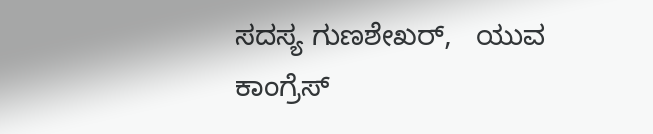ಸದಸ್ಯ ಗುಣಶೇಖರ್,   ಯುವ ಕಾಂಗ್ರೆಸ್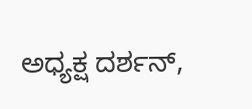ಅಧ್ಯಕ್ಷ ದರ್ಶನ್,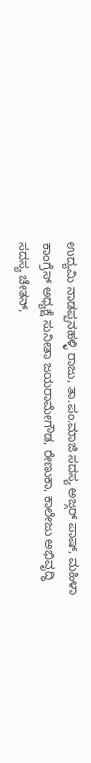ಉದ್ಯಮಿ ನಾಡಪ್ಪನಹಳ್ಳಿ ರಾಜು, ತಾ.ಪಂ.ಮಾಜಿ ಸದಸ್ಯ ಅಜ್ಗರ್ ಪಾಷ್, ಮಹಿಳಾ ಕಾಂಗ್ರೆಸ್ ಅಧ್ಯಕ್ಷೆ ಸುನೀತಾ ಜಯರಾಮೇಗೌಡ, ರೇಣುಕಾ, ಕಾಲೇಜು ಅಭಿವೃದ್ಧಿ ಸದಸ್ಯ ಚೇತನ್,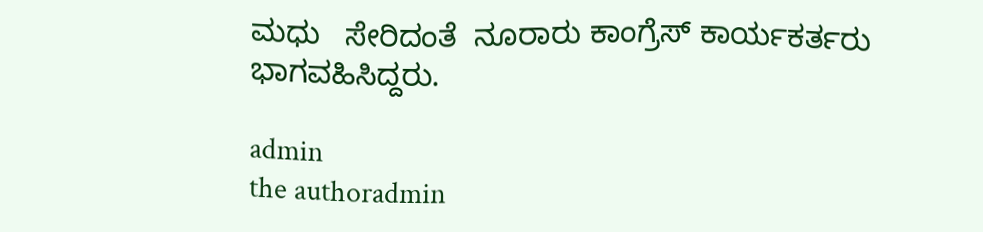ಮಧು   ಸೇರಿದಂತೆ  ನೂರಾರು ಕಾಂಗ್ರೆಸ್ ಕಾರ್ಯಕರ್ತರು ಭಾಗವಹಿಸಿದ್ದರು.

admin
the authoradmin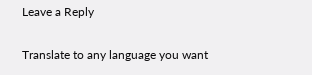Leave a Reply

Translate to any language you want